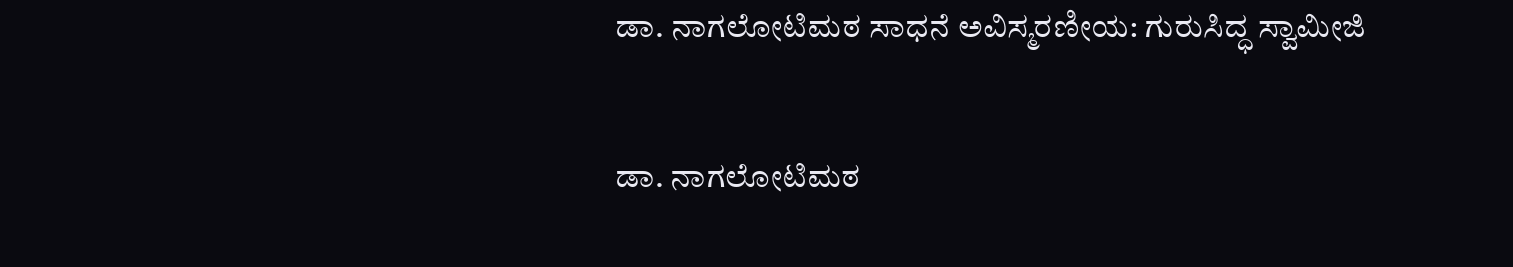ಡಾ. ನಾಗಲೋಟಿಮಠ ಸಾಧನೆ ಅವಿಸ್ಮರಣೀಯ: ಗುರುಸಿದ್ಧ ಸ್ವಾಮೀಜಿ

ಡಾ. ನಾಗಲೋಟಿಮಠ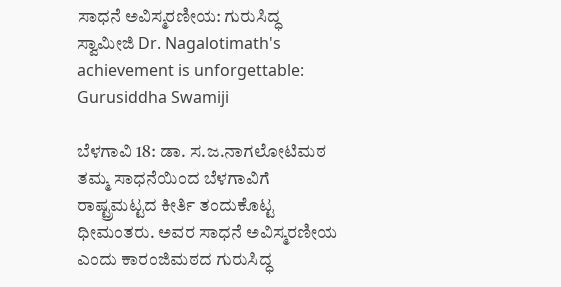ಸಾಧನೆ ಅವಿಸ್ಮರಣೀಯ: ಗುರುಸಿದ್ಧ ಸ್ವಾಮೀಜಿ Dr. Nagalotimath's achievement is unforgettable: Gurusiddha Swamiji

ಬೆಳಗಾವಿ 18: ಡಾ. ಸ.ಜ.ನಾಗಲೋಟಿಮಠ ತಮ್ಮ ಸಾಧನೆಯಿಂದ ಬೆಳಗಾವಿಗೆ ರಾಷ್ಟ್ರಮಟ್ಟದ ಕೀರ್ತಿ ತಂದುಕೊಟ್ಟ ಧೀಮಂತರು. ಅವರ ಸಾಧನೆ ಅವಿಸ್ಮರಣೀಯ ಎಂದು ಕಾರಂಜಿಮಠದ ಗುರುಸಿದ್ಧ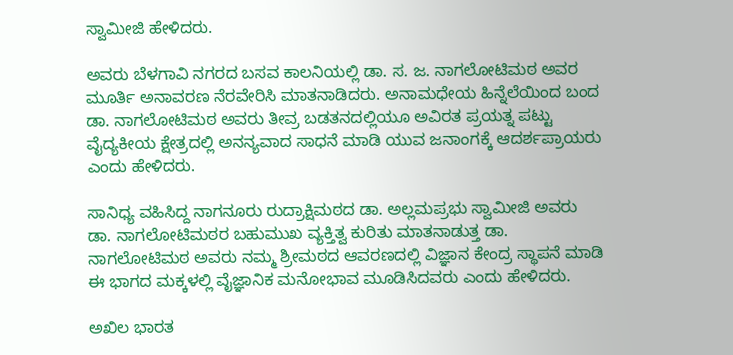ಸ್ವಾಮೀಜಿ ಹೇಳಿದರು.

ಅವರು ಬೆಳಗಾವಿ ನಗರದ ಬಸವ ಕಾಲನಿಯಲ್ಲಿ ಡಾ. ಸ. ಜ. ನಾಗಲೋಟಿಮಠ ಅವರ ಮೂರ್ತಿ ಅನಾವರಣ ನೆರವೇರಿಸಿ ಮಾತನಾಡಿದರು. ಅನಾಮಧೇಯ ಹಿನ್ನೆಲೆಯಿಂದ ಬಂದ ಡಾ. ನಾಗಲೋಟಿಮಠ ಅವರು ತೀವ್ರ ಬಡತನದಲ್ಲಿಯೂ ಅವಿರತ ಪ್ರಯತ್ನ ಪಟ್ಟು ವೈದ್ಯಕೀಯ ಕ್ಷೇತ್ರದಲ್ಲಿ ಅನನ್ಯವಾದ ಸಾಧನೆ ಮಾಡಿ ಯುವ ಜನಾಂಗಕ್ಕೆ ಆದರ್ಶಪ್ರಾಯರು ಎಂದು ಹೇಳಿದರು.

ಸಾನಿಧ್ಯ ವಹಿಸಿದ್ದ ನಾಗನೂರು ರುದ್ರಾಕ್ಷಿಮಠದ ಡಾ. ಅಲ್ಲಮಪ್ರಭು ಸ್ವಾಮೀಜಿ ಅವರು ಡಾ. ನಾಗಲೋಟಿಮಠರ ಬಹುಮುಖ ವ್ಯಕ್ತಿತ್ವ ಕುರಿತು ಮಾತನಾಡುತ್ತ ಡಾ. ನಾಗಲೋಟಿಮಠ ಅವರು ನಮ್ಮ ಶ್ರೀಮಠದ ಆವರಣದಲ್ಲಿ ವಿಜ್ಞಾನ ಕೇಂದ್ರ ಸ್ಥಾಪನೆ ಮಾಡಿ ಈ ಭಾಗದ ಮಕ್ಕಳಲ್ಲಿ ವೈಜ್ಞಾನಿಕ ಮನೋಭಾವ ಮೂಡಿಸಿದವರು ಎಂದು ಹೇಳಿದರು.

ಅಖಿಲ ಭಾರತ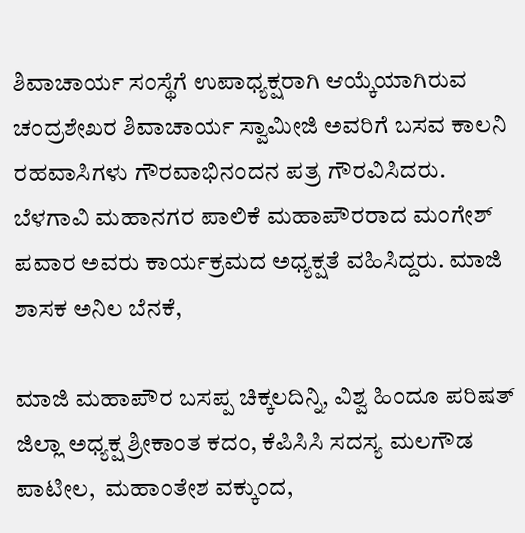ಶಿವಾಚಾರ್ಯ ಸಂಸ್ಥೆಗೆ ಉಪಾಧ್ಯಕ್ಷರಾಗಿ ಆಯ್ಕೆಯಾಗಿರುವ ಚಂದ್ರಶೇಖರ ಶಿವಾಚಾರ್ಯ ಸ್ವಾಮೀಜಿ ಅವರಿಗೆ ಬಸವ ಕಾಲನಿ ರಹವಾಸಿಗಳು ಗೌರವಾಭಿನಂದನ ಪತ್ರ ಗೌರವಿಸಿದರು. ಬೆಳಗಾವಿ ಮಹಾನಗರ ಪಾಲಿಕೆ ಮಹಾಪೌರರಾದ ಮಂಗೇಶ್ ಪವಾರ ಅವರು ಕಾರ್ಯಕ್ರಮದ ಅಧ್ಯಕ್ಷತೆ ವಹಿಸಿದ್ದರು. ಮಾಜಿ ಶಾಸಕ ಅನಿಲ ಬೆನಕೆ,

ಮಾಜಿ ಮಹಾಪೌರ ಬಸಪ್ಪ ಚಿಕ್ಕಲದಿನ್ನಿ, ವಿಶ್ವ ಹಿಂದೂ ಪರಿಷತ್ ಜಿಲ್ಲಾ ಅಧ್ಯಕ್ಷ ಶ್ರೀಕಾಂತ ಕದಂ, ಕೆಪಿಸಿಸಿ ಸದಸ್ಯ ಮಲಗೌಡ ಪಾಟೀಲ,  ಮಹಾಂತೇಶ ವಕ್ಕುಂದ,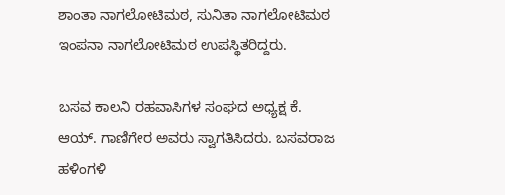ಶಾಂತಾ ನಾಗಲೋಟಿಮಠ, ಸುನಿತಾ ನಾಗಲೋಟಿಮಠ ಇಂಪನಾ ನಾಗಲೋಟಿಮಠ ಉಪಸ್ಥಿತರಿದ್ದರು.

ಬಸವ ಕಾಲನಿ ರಹವಾಸಿಗಳ ಸಂಘದ ಅಧ್ಯಕ್ಷ ಕೆ. ಆಯ್‌. ಗಾಣಿಗೇರ ಅವರು ಸ್ವಾಗತಿಸಿದರು. ಬಸವರಾಜ ಹಳಿಂಗಳಿ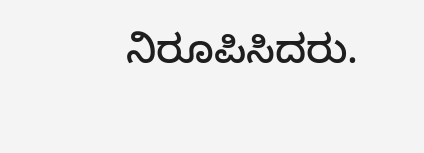ನಿರೂಪಿಸಿದರು.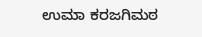ಉಮಾ ಕರಜಗಿಮಠ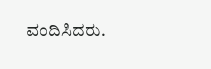ವಂದಿಸಿದರು.